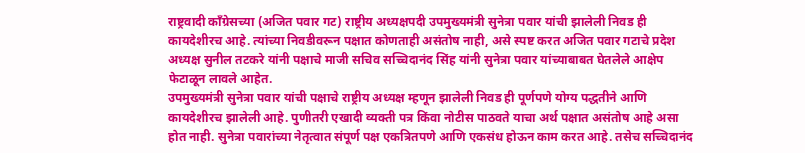राष्ट्रवादी काँग्रेसच्या (अजित पवार गट) राष्ट्रीय अध्यक्षपदी उपमुख्यमंत्री सुनेत्रा पवार यांची झालेली निवड ही कायदेशीरच आहे. त्यांच्या निवडीवरून पक्षात कोणताही असंतोष नाही, असे स्पष्ट करत अजित पवार गटाचे प्रदेश अध्यक्ष सुनील तटकरे यांनी पक्षाचे माजी सचिव सच्चिदानंद सिंह यांनी सुनेत्रा पवार यांच्याबाबत घेतलेले आक्षेप फेटाळून लावले आहेत.
उपमुख्यमंत्री सुनेत्रा पवार यांची पक्षाचे राष्ट्रीय अध्यक्ष म्हणून झालेली निवड ही पूर्णपणे योग्य पद्धतीने आणि कायदेशीरच झालेली आहे. पुणीतरी एखादी व्यक्ती पत्र किंवा नोटीस पाठवते याचा अर्थ पक्षात असंतोष आहे असा होत नाही. सुनेत्रा पवारांच्या नेतृत्वात संपूर्ण पक्ष एकत्रितपणे आणि एकसंध होऊन काम करत आहे. तसेच सच्चिदानंद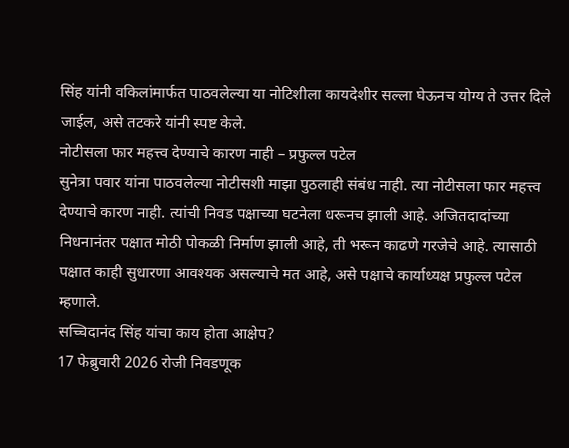सिंह यांनी वकिलांमार्फत पाठवलेल्या या नोटिशीला कायदेशीर सल्ला घेऊनच योग्य ते उत्तर दिले जाईल, असे तटकरे यांनी स्पष्ट केले.
नोटीसला फार महत्त्व देण्याचे कारण नाही – प्रफुल्ल पटेल
सुनेत्रा पवार यांना पाठवलेल्या नोटीसशी माझा पुठलाही संबंध नाही. त्या नोटीसला फार महत्त्व देण्याचे कारण नाही. त्यांची निवड पक्षाच्या घटनेला धरूनच झाली आहे. अजितदादांच्या निधनानंतर पक्षात मोठी पोकळी निर्माण झाली आहे, ती भरून काढणे गरजेचे आहे. त्यासाठी पक्षात काही सुधारणा आवश्यक असल्याचे मत आहे, असे पक्षाचे कार्याध्यक्ष प्रफुल्ल पटेल म्हणाले.
सच्चिदानंद सिंह यांचा काय होता आक्षेप?
17 फेब्रुवारी 2026 रोजी निवडणूक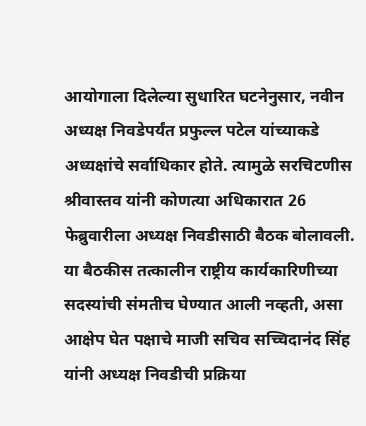आयोगाला दिलेल्या सुधारित घटनेनुसार, नवीन अध्यक्ष निवडेपर्यंत प्रफुल्ल पटेल यांच्याकडे अध्यक्षांचे सर्वाधिकार होते. त्यामुळे सरचिटणीस श्रीवास्तव यांनी कोणत्या अधिकारात 26 फेब्रुवारीला अध्यक्ष निवडीसाठी बैठक बोलावली. या बैठकीस तत्कालीन राष्ट्रीय कार्यकारिणीच्या सदस्यांची संमतीच घेण्यात आली नव्हती, असा आक्षेप घेत पक्षाचे माजी सचिव सच्चिदानंद सिंह यांनी अध्यक्ष निवडीची प्रक्रिया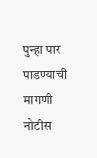पुन्हा पार पाडण्याची मागणी नोटीस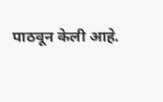पाठवून केली आहे.